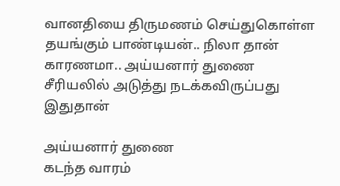வானதியை திருமணம் செய்துகொள்ள தயங்கும் பாண்டியன்.. நிலா தான் காரணமா.. அய்யனார் துணை சீரியலில் அடுத்து நடக்கவிருப்பது இதுதான்

அய்யனார் துணை
கடந்த வாரம்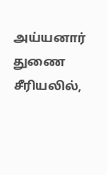அய்யனார் துணை சீரியலில்,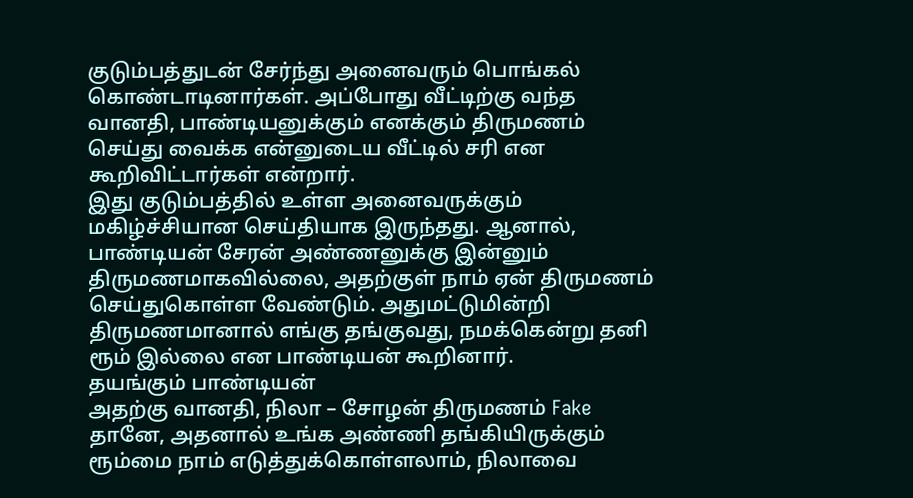குடும்பத்துடன் சேர்ந்து அனைவரும் பொங்கல் கொண்டாடினார்கள். அப்போது வீட்டிற்கு வந்த வானதி, பாண்டியனுக்கும் எனக்கும் திருமணம் செய்து வைக்க என்னுடைய வீட்டில் சரி என கூறிவிட்டார்கள் என்றார்.
இது குடும்பத்தில் உள்ள அனைவருக்கும் மகிழ்ச்சியான செய்தியாக இருந்தது. ஆனால், பாண்டியன் சேரன் அண்ணனுக்கு இன்னும் திருமணமாகவில்லை, அதற்குள் நாம் ஏன் திருமணம் செய்துகொள்ள வேண்டும். அதுமட்டுமின்றி திருமணமானால் எங்கு தங்குவது, நமக்கென்று தனி ரூம் இல்லை என பாண்டியன் கூறினார்.
தயங்கும் பாண்டியன்
அதற்கு வானதி, நிலா – சோழன் திருமணம் Fake தானே, அதனால் உங்க அண்ணி தங்கியிருக்கும் ரூம்மை நாம் எடுத்துக்கொள்ளலாம், நிலாவை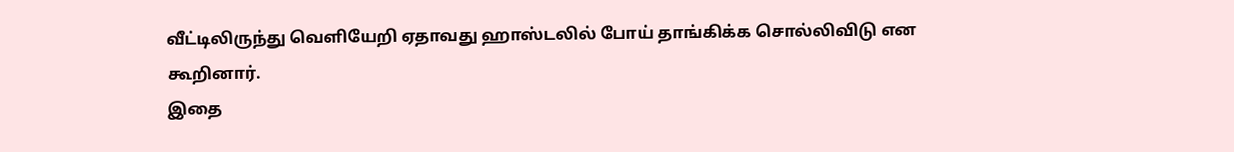வீட்டிலிருந்து வெளியேறி ஏதாவது ஹாஸ்டலில் போய் தாங்கிக்க சொல்லிவிடு என கூறினார்.
இதை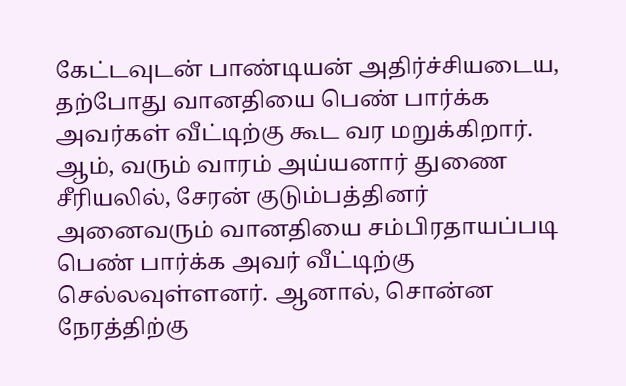கேட்டவுடன் பாண்டியன் அதிர்ச்சியடைய, தற்போது வானதியை பெண் பார்க்க அவர்கள் வீட்டிற்கு கூட வர மறுக்கிறார்.
ஆம், வரும் வாரம் அய்யனார் துணை சீரியலில், சேரன் குடும்பத்தினர் அனைவரும் வானதியை சம்பிரதாயப்படி பெண் பார்க்க அவர் வீட்டிற்கு செல்லவுள்ளனர். ஆனால், சொன்ன நேரத்திற்கு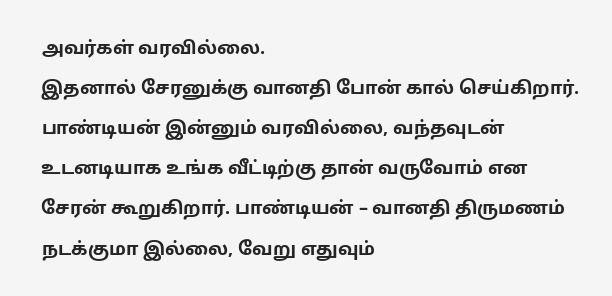அவர்கள் வரவில்லை.
இதனால் சேரனுக்கு வானதி போன் கால் செய்கிறார்.
பாண்டியன் இன்னும் வரவில்லை, வந்தவுடன் உடனடியாக உங்க வீட்டிற்கு தான் வருவோம் என சேரன் கூறுகிறார். பாண்டியன் – வானதி திருமணம் நடக்குமா இல்லை, வேறு எதுவும்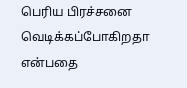பெரிய பிரச்சனை வெடிக்கப்போகிறதா என்பதை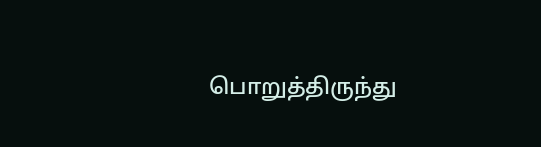பொறுத்திருந்து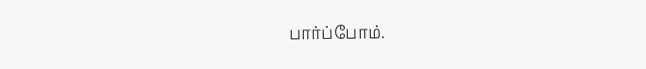பார்ப்போம்.